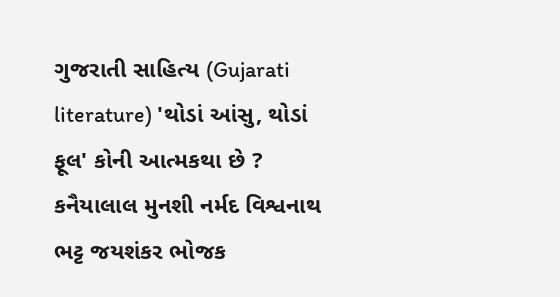ગુજરાતી સાહિત્ય (Gujarati literature) 'થોડાં આંસુ, થોડાં ફૂલ' કોની આત્મકથા છે ? કનૈયાલાલ મુનશી નર્મદ વિશ્વનાથ ભટ્ટ જયશંકર ભોજક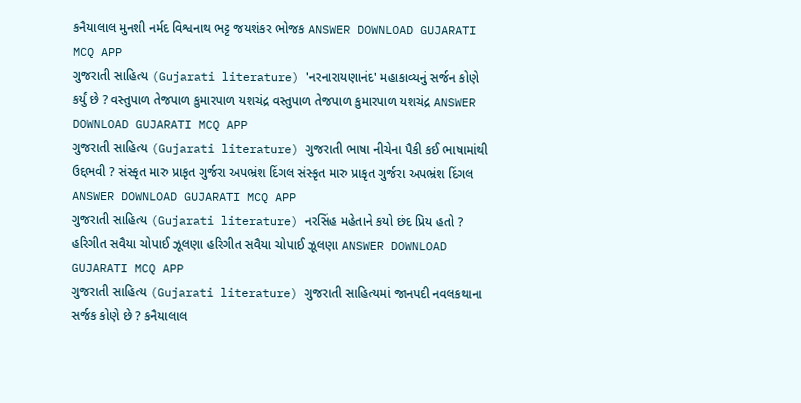કનૈયાલાલ મુનશી નર્મદ વિશ્વનાથ ભટ્ટ જયશંકર ભોજક ANSWER DOWNLOAD GUJARATI MCQ APP
ગુજરાતી સાહિત્ય (Gujarati literature) 'નરનારાયણાનંદ' મહાકાવ્યનું સર્જન કોણે કર્યું છે ? વસ્તુપાળ તેજપાળ કુમારપાળ યશચંદ્ર વસ્તુપાળ તેજપાળ કુમારપાળ યશચંદ્ર ANSWER DOWNLOAD GUJARATI MCQ APP
ગુજરાતી સાહિત્ય (Gujarati literature) ગુજરાતી ભાષા નીચેના પૈકી કઈ ભાષામાંથી ઉદ્દભવી ? સંસ્કૃત મારુ પ્રાકૃત ગુર્જરા અપભ્રંશ દિંગલ સંસ્કૃત મારુ પ્રાકૃત ગુર્જરા અપભ્રંશ દિંગલ ANSWER DOWNLOAD GUJARATI MCQ APP
ગુજરાતી સાહિત્ય (Gujarati literature) નરસિંહ મહેતાને કયો છંદ પ્રિય હતો ? હરિગીત સવૈયા ચોપાઈ ઝૂલણા હરિગીત સવૈયા ચોપાઈ ઝૂલણા ANSWER DOWNLOAD GUJARATI MCQ APP
ગુજરાતી સાહિત્ય (Gujarati literature) ગુજરાતી સાહિત્યમાં જાનપદી નવલકથાના સર્જક કોણે છે ? કનૈયાલાલ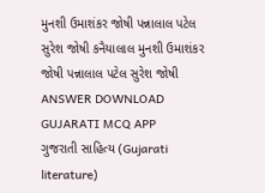મુનશી ઉમાશંકર જોષી પન્નાલાલ પટેલ સુરેશ જોષી કનૈયાલાલ મુનશી ઉમાશંકર જોષી પન્નાલાલ પટેલ સુરેશ જોષી ANSWER DOWNLOAD GUJARATI MCQ APP
ગુજરાતી સાહિત્ય (Gujarati literature)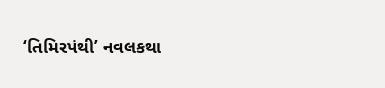‘તિમિરપંથી’ નવલકથા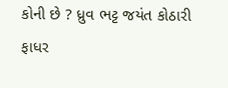કોની છે ? ધ્રુવ ભટ્ટ જયંત કોઠારી ફાધર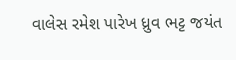વાલેસ રમેશ પારેખ ધ્રુવ ભટ્ટ જયંત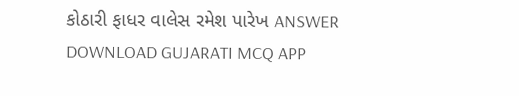કોઠારી ફાધર વાલેસ રમેશ પારેખ ANSWER DOWNLOAD GUJARATI MCQ APP